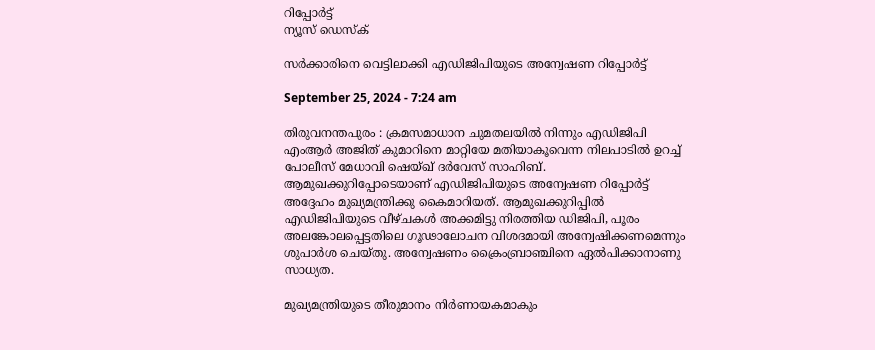റിപ്പോര്‍ട്ട്
ന്യൂസ് ഡെസ്ക്

സര്‍ക്കാരിനെ വെട്ടിലാക്കി എഡിജിപിയുടെ അന്വേഷണ റിപ്പോര്‍ട്ട്‌

September 25, 2024 - 7:24 am

തിരുവനന്തപുരം : ക്രമസമാധാന ചുമതലയില്‍ നിന്നും എഡിജിപി എംആര്‍ അജിത്‌ കുമാറിനെ മാറ്റിയേ മതിയാകൂവെന്ന നിലപാടില്‍ ഉറച്ച്‌ പോലീസ്‌ മേധാവി ഷെയ്‌ഖ്‌ ദര്‍വേസ്‌ സാഹിബ്‌. ആമുഖക്കുറിപ്പോടെയാണ്‌ എഡിജിപിയുടെ അന്വേഷണ റിപ്പോര്‍ട്ട്‌ അദ്ദേഹം മുഖ്യമന്ത്രിക്കു കൈമാറിയത്‌. ആമുഖക്കുറിപ്പില്‍ എഡിജിപിയുടെ വീഴ്‌ചകള്‍ അക്കമിട്ടു നിരത്തിയ ഡിജിപി, പൂരം അലങ്കോലപ്പെട്ടതിലെ ഗൂഢാലോചന വിശദമായി അന്വേഷിക്കണമെന്നും ശുപാര്‍ശ ചെയ്‌തു. അന്വേഷണം ക്രൈംബ്രാഞ്ചിനെ ഏല്‍പിക്കാനാണു സാധ്യത.

മുഖ്യമന്ത്രിയുടെ തീരുമാനം നിര്‍ണായകമാകും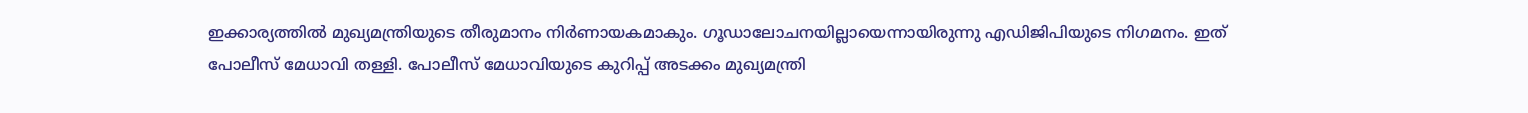ഇക്കാര്യത്തില്‍ മുഖ്യമന്ത്രിയുടെ തീരുമാനം നിര്‍ണായകമാകും. ഗൂഡാലോചനയില്ലായെന്നായിരുന്നു എഡിജിപിയുടെ നിഗമനം. ഇത്‌ പോലീസ്‌ മേധാവി തള്ളി. പോലീസ്‌ മേധാവിയുടെ കുറിപ്പ്‌ അടക്കം മുഖ്യമന്ത്രി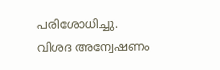പരിശോധിച്ചു. വിശദ അന്വേഷണം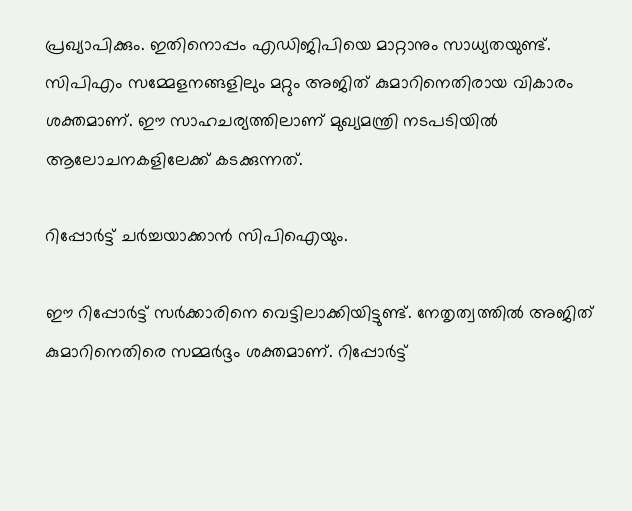പ്രഖ്യാപിക്കും. ഇതിനൊപ്പം എഡിജിപിയെ മാറ്റാനും സാധ്യതയുണ്ട്‌. സിപിഎം സമ്മേളനങ്ങളിലും മറ്റും അജിത്‌ കുമാറിനെതിരായ വികാരം ശക്തമാണ്‌. ഈ സാഹചര്യത്തിലാണ്‌ മുഖ്യമന്ത്രി നടപടിയില്‍ ആലോചനകളിലേക്ക്‌ കടക്കുന്നത്‌.

റിപ്പോര്‍ട്ട്‌ ചര്‍ച്ചയാക്കാന്‍ സിപിഐയും.

ഈ റിപ്പോര്‍ട്ട്‌ സര്‍ക്കാരിനെ വെട്ടിലാക്കിയിട്ടുണ്ട്‌. നേതൃത്വത്തില്‍ അജിത്‌ കുമാറിനെതിരെ സമ്മര്‍ദ്ദം ശക്തമാണ്‌. റിപ്പോര്‍ട്ട്‌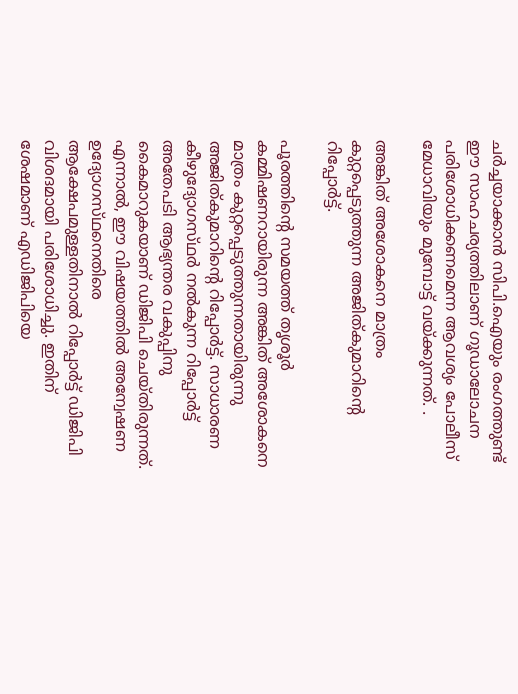ചര്‍ച്ചയാക്കാന്‍ സിപി.ഐയും രംഗത്തുണ്ട്‌ ഈ സാഹചര്യത്തിലാണ്‌ ഗൂഡാലോചന പരിശോധിക്കണമെന്ന ആവശ്യം പോലീസ്‌ മേധാവിയും മുമ്പോട്ട്‌ വയ്‌ക്കുന്നത്‌. .

അങ്കിത്‌ അശോകനെ മാത്രം കുറ്റപ്പെടുത്തുന്ന അജിത്‌കുമാറിന്റെ റിപ്പോര്‍ട്ട്‌.

പൂരത്തിന്റെ സമയത്ത്‌ തൃശൂര്‍ കമ്മിഷണറായിരുന്ന അങ്കിത്‌ അശോകനെ മാത്രം കുറ്റപ്പെടുത്തുന്നതായിരുന്നു അജിത്‌കുമാറിന്റെ റിപ്പോര്‍ട്ട്‌. സാധാരണ കീഴുദ്യോഗസ്‌ഥര്‍ നല്‍കുന്ന റിപ്പോര്‍ട്ട്‌ അതേപടി ആഭ്യന്തര വകുപ്പിനു കൈമാറുകയാണ്‌ ഡിജിപി ചെയ്‌തിരുന്നത്‌. എന്നാല്‍, ഈ വിഷയത്തില്‍ അന്വേഷണ ഉദ്യോഗസ്‌ഥനെതിരെ ആക്ഷേപമുള്ളതിനാല്‍ റിപ്പോര്‍ട്ട്‌ ഡിജിപി വിശദമായി പരിശോധിച്ചു. ഇതിന്‌ ശേഷമാണ്‌ എഡിജിപിയെ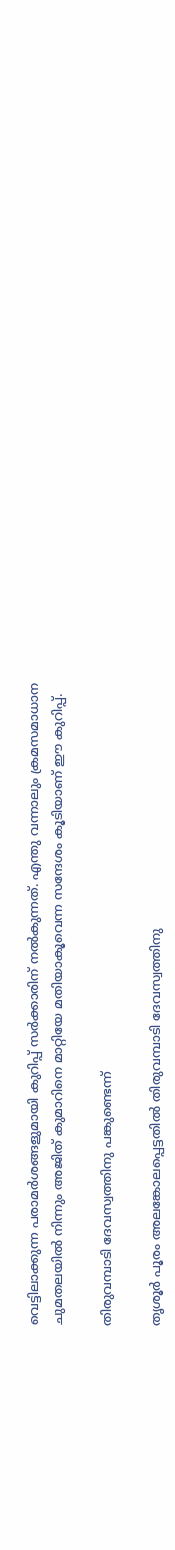വെട്ടിലാക്കുന്ന പരാമര്‍ശങ്ങളുമായി കുറിപ്പ്‌ സര്‍ക്കാരിന്‌ നല്‍കുന്നത്‌. എന്തു വന്നാലും ക്രമസമാധാന ചുമതലയില്‍ നിന്നും അജിത്‌ കുമാറിനെ മാറ്റിയേ മതിയാകൂവെന്ന സന്ദേശം കൂടിയാണ്‌ ഈ കുറിപ്പ്‌.

തിരുവമ്പാടി ദേവസ്വത്തിനു പങ്കുണ്ടെന്ന്‌

തൃശൂര്‍ പൂരം അലങ്കോലപ്പെട്ടതില്‍ തിരുവമ്പാടി ദേവസ്വത്തിനു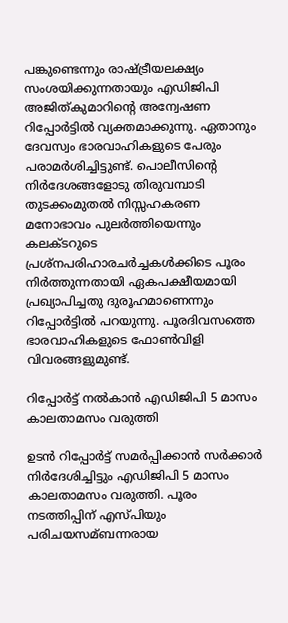പങ്കുണ്ടെന്നും രാഷ്ട്രീയലക്ഷ്യം സംശയിക്കുന്നതായും എഡിജിപി അജിത്‌കുമാറിന്റെ അന്വേഷണ റിപ്പോര്‍ട്ടില്‍ വ്യക്തമാക്കുന്നു. ഏതാനും ദേവസ്വം ഭാരവാഹികളുടെ പേരും പരാമര്‍ശിച്ചിട്ടുണ്ട്‌. പൊലീസിന്റെ നിര്‍ദേശങ്ങളോടു തിരുവമ്പാടി തുടക്കംമുതല്‍ നിസ്സഹകരണ മനോഭാവം പുലര്‍ത്തിയെന്നും കലക്ടറുടെ പ്രശ്‌നപരിഹാരചര്‍ച്ചകള്‍ക്കിടെ പൂരം നിര്‍ത്തുന്നതായി ഏകപക്ഷീയമായി പ്രഖ്യാപിച്ചതു ദുരൂഹമാണെന്നും റിപ്പോര്‍ട്ടില്‍ പറയുന്നു. പൂരദിവസത്തെ ഭാരവാഹികളുടെ ഫോണ്‍വിളി വിവരങ്ങളുമുണ്ട്‌.

റിപ്പോര്‍ട്ട്‌ നല്‍കാന്‍ എഡിജിപി 5 മാസം കാലതാമസം വരുത്തി

ഉടന്‍ റിപ്പോര്‍ട്ട്‌ സമര്‍പ്പിക്കാന്‍ സര്‍ക്കാര്‍ നിര്‍ദേശിച്ചിട്ടും എഡിജിപി 5 മാസം കാലതാമസം വരുത്തി. പൂരം നടത്തിപ്പിന്‌ എസ്‌പിയും പരിചയസമ്‌ബന്നരായ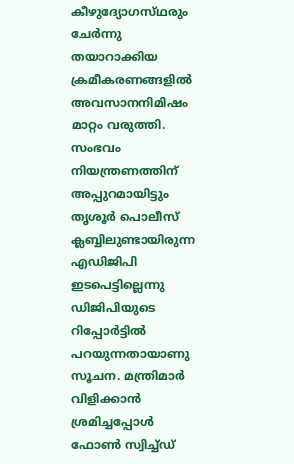കീഴുദ്യോഗസ്‌ഥരും ചേര്‍ന്നു തയാറാക്കിയ ക്രമീകരണങ്ങളില്‍ അവസാനനിമിഷം മാറ്റം വരുത്തി. സംഭവം നിയന്ത്രണത്തിന്‌ അപ്പുറമായിട്ടും തൃശൂര്‍ പൊലീസ്‌ ക്ലബ്ബിലുണ്ടായിരുന്ന എഡിജിപി ഇടപെട്ടില്ലെന്നു ഡിജിപിയുടെ റിപ്പോര്‍ട്ടില്‍ പറയുന്നതായാണു സൂചന. മന്ത്രിമാര്‍ വിളിക്കാന്‍ ശ്രമിച്ചപ്പോള്‍ ഫോണ്‍ സ്വിച്ച്‌ഡ്‌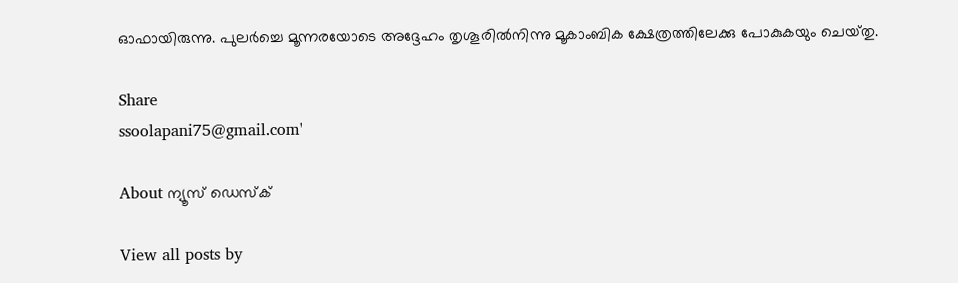ഓഫായിരുന്നു. പുലര്‍ച്ചെ മൂന്നരയോടെ അദ്ദേഹം തൃശൂരില്‍നിന്നു മൂകാംബിക ക്ഷേത്രത്തിലേക്കു പോകുകയും ചെയ്‌തു.

Share
ssoolapani75@gmail.com'

About ന്യൂസ് ഡെസ്ക്

View all posts by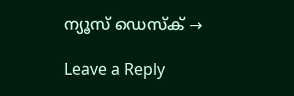ന്യൂസ് ഡെസ്ക് →

Leave a Reply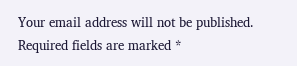Your email address will not be published. Required fields are marked *